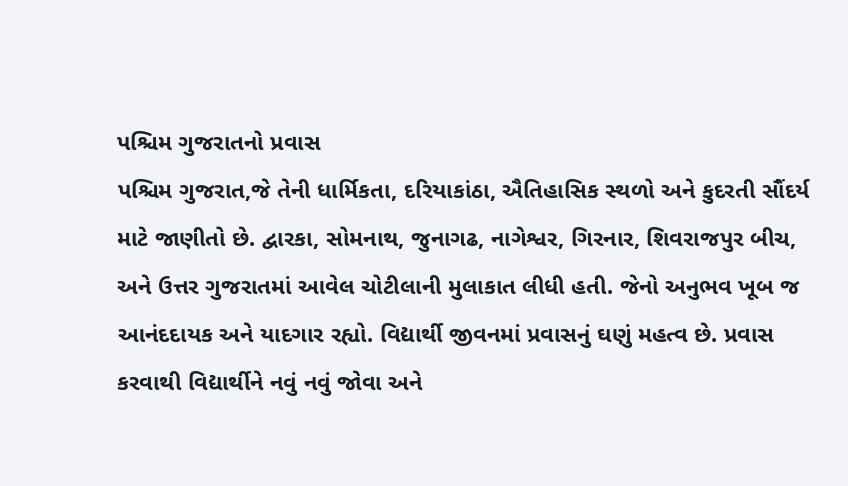પશ્ચિમ ગુજરાતનો પ્રવાસ
પશ્ચિમ ગુજરાત,જે તેની ધાર્મિકતા, દરિયાકાંઠા, ઐતિહાસિક સ્થળો અને કુદરતી સૌંદર્ય માટે જાણીતો છે. દ્વારકા, સોમનાથ, જુનાગઢ, નાગેશ્વર, ગિરનાર, શિવરાજપુર બીચ, અને ઉત્તર ગુજરાતમાં આવેલ ચોટીલાની મુલાકાત લીધી હતી. જેનો અનુભવ ખૂબ જ આનંદદાયક અને યાદગાર રહ્યો. વિદ્યાર્થી જીવનમાં પ્રવાસનું ઘણું મહત્વ છે. પ્રવાસ કરવાથી વિદ્યાર્થીને નવું નવું જોવા અને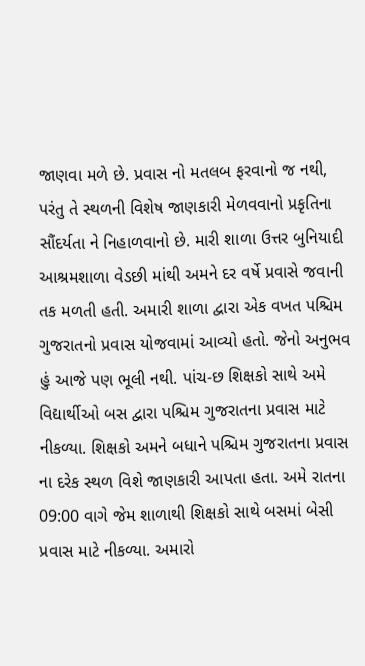જાણવા મળે છે. પ્રવાસ નો મતલબ ફરવાનો જ નથી, પરંતુ તે સ્થળની વિશેષ જાણકારી મેળવવાનો પ્રકૃતિના સૌંદર્યતા ને નિહાળવાનો છે. મારી શાળા ઉત્તર બુનિયાદી આશ્રમશાળા વેડછી માંથી અમને દર વર્ષે પ્રવાસે જવાની તક મળતી હતી. અમારી શાળા દ્વારા એક વખત પશ્ચિમ ગુજરાતનો પ્રવાસ યોજવામાં આવ્યો હતો. જેનો અનુભવ હું આજે પણ ભૂલી નથી. પાંચ-છ શિક્ષકો સાથે અમે વિદ્યાર્થીઓ બસ દ્વારા પશ્ચિમ ગુજરાતના પ્રવાસ માટે નીકળ્યા. શિક્ષકો અમને બધાને પશ્ચિમ ગુજરાતના પ્રવાસ ના દરેક સ્થળ વિશે જાણકારી આપતા હતા. અમે રાતના 09:00 વાગે જેમ શાળાથી શિક્ષકો સાથે બસમાં બેસી પ્રવાસ માટે નીકળ્યા. અમારો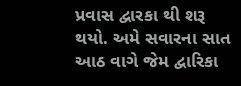પ્રવાસ દ્વારકા થી શરૂ થયો. અમે સવારના સાત આઠ વાગે જેમ દ્વારિકા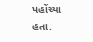પહોંચ્યા હતા.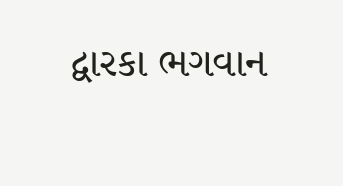દ્વારકા ભગવાન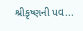શ્રીકૃષ્ણની પવ...